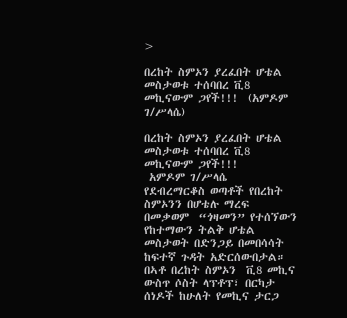>

በረከት ስምኦን ያረፈበት ሆቴል መስታወቱ ተሰባበረ ቪ8 መኪናውም ጋየች!!!  (አምዶም ገ/ሥላሴ)

በረከት ስምኦን ያረፈበት ሆቴል መስታወቱ ተሰባበረ ቪ8 መኪናውም ጋየች!!!
 አምዶም ገ/ሥላሴ
የደብረማርቆስ ወጣቶች የበረከት ስምኦንን በሆቴሉ ማረፍ በመቃወም  “ጎዛመን” የተሰኘውን የከተማውን ትልቅ ሆቴል መስታወት በድንጋይ በመበሳሳት ከፍተኛ ጉዳት አድርሰውበታል።
በኣቶ በረከት ስምኦን  ቪ8 መኪና ውስጥ ሶስት ላፕቶፕ፣ በርካታ ሰነዶች ከሁለት የመኪና ታርጋ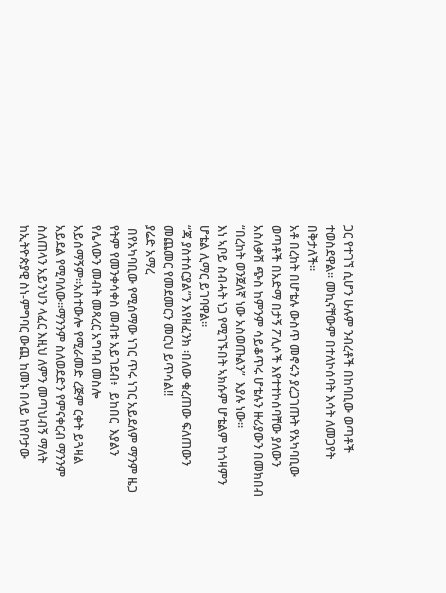ጋር የተገኘ ሲሆን ሁሉም ንብረቶች በከባቢው ወጣቶች ተወስደዋል። መኪናቸውም በተለኮሰባት እሳት ለመጋየት በቅታለች።
አቶ በረከት በሆቴሉ ውስጥ መኖሩን ያረጋገጡት የአካባቢው ወጣቶች በአድማ በታኝ ፖሊሶች እየተተኮሰባቸው ያለውን አስለቃሽ ጭስ ከምንም ሳይቆጥሩ ሆቴሉን ዙሪያውን በመክበብ “በረከት ወንጀለኛ ነው አስወጡልን”  እያሉ ነው።
እነ ኣቦይ ስብሓት ነጋ የሚገኙበት ኣክሱም ሆቴልም ከጎዛምን ሆቴል ሊማር ይገባዋል።
“ጃ ያስተሰርያል”ን እየዘፈንክ ፡በለው ቁረጠው ፍለጠውን መጨመር የመደመርን መርህ ይጥሳል!!
ያሬድ አማረ
 በየአካባቢው የሚሰማው ነገር ጥሩ ነገር አይደለም ማንም ዜጋ የትም የመንቀሳቀስ መብቱ አይገደብ፥  ይከበር  እያልን የሌላውን መብት መጻረር አግባብ መስሎ አይሰማኝም።አስተውሎ የሚራመድ ረጅም ርቀት ይጓዛል አይደል የሚባለው።ማንንም ስለወደድን የምናቀርብ ማንንም ስለጠላን አይንህን ላፈር እዚህ ለምን መጣህብኝ ማለት ከኢትዮጵያዊ ስነ-ምግባር ውጪ ከመኑ በላይ ከየቦታው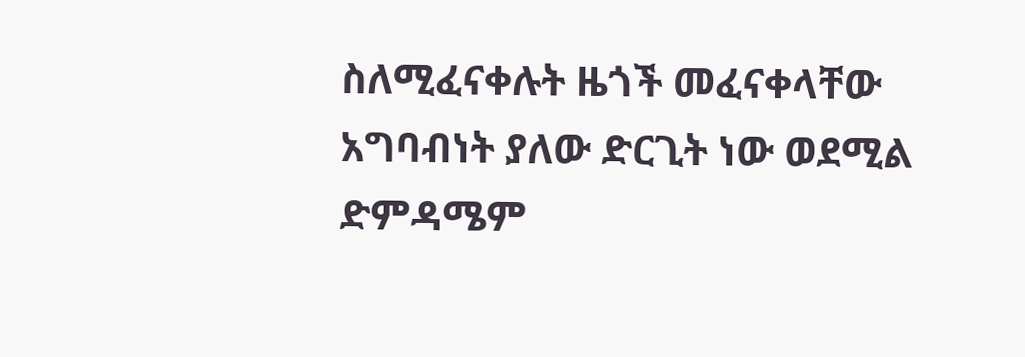ስለሚፈናቀሉት ዜጎች መፈናቀላቸው አግባብነት ያለው ድርጊት ነው ወደሚል ድምዳሜም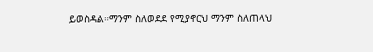ይወስዳል።ማንም ስለወደደ የሚያኖርህ ማንም ስለጠላህ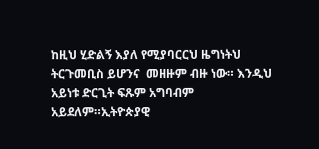ከዚህ ሂድልኝ እያለ የሚያባርርህ ዜግነትህ ትርጉመቢስ ይሆንና  መዘዙም ብዙ ነው። እንዲህ አይነቱ ድርጊት ፍጹም አግባብም  አይደለም።ኢትዮጵያዊ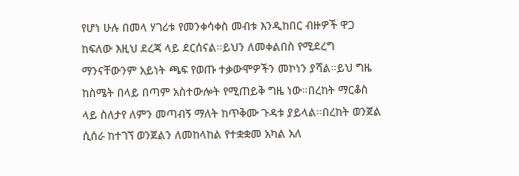የሆነ ሁሉ በመላ ሃገሪቱ የመንቀሳቀስ መብቱ እንዲከበር ብዙዎች ዋጋ ከፍለው እዚህ ደረጃ ላይ ደርሰናል።ይህን ለመቀልበስ የሚደረግ ማንናቸውንም አይነት ጫፍ የወጡ ተቃውሞዎችን መኮነን ያሻል።ይህ ግዜ ከስሜት በላይ በጣም አስተውሎት የሚጠይቅ ግዜ ነው።በረከት ማርቆስ ላይ ስለታየ ለምን መጣብኝ ማለት ከጥቅሙ ጉዳቱ ያይላል።በረከት ወንጀል ሲሰራ ከተገኘ ወንጀልን ለመከላከል የተቋቋመ አካል አለ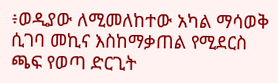፥ወዲያው ለሚመለከተው አካል ማሳወቅ ሲገባ መኪና እስከማቃጠል የሚደርስ ጫፍ የወጣ ድርጊት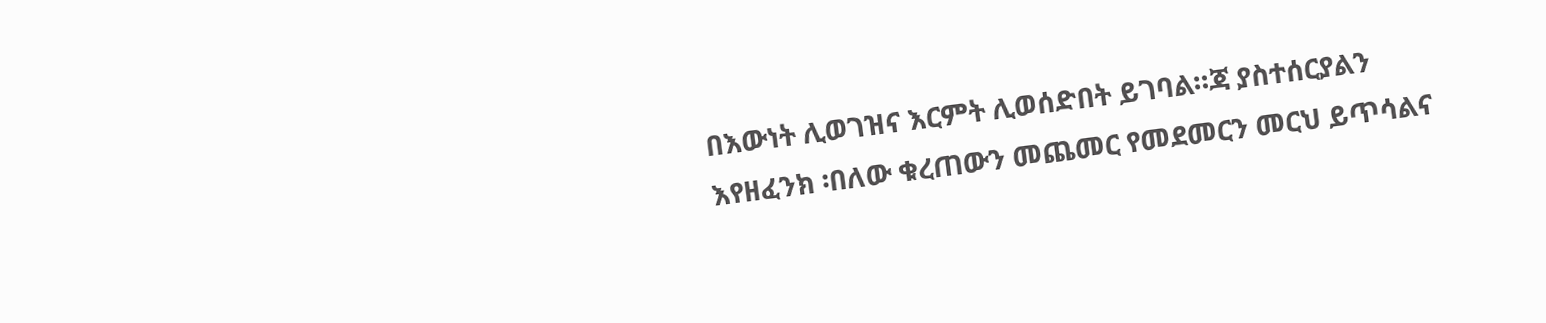በእውነት ሊወገዝና እርምት ሊወሰድበት ይገባል።ጃ ያስተሰርያልን እየዘፈንክ ፡በለው ቁረጠውን መጨመር የመደመርን መርህ ይጥሳልና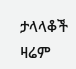ታላላቆች ዛሬም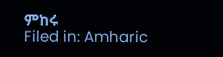ምከሩ
Filed in: Amharic